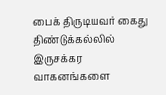பைக் திருடியவர் கைது
திண்டுக்கல்லில் இருசக்கர வாகனங்களை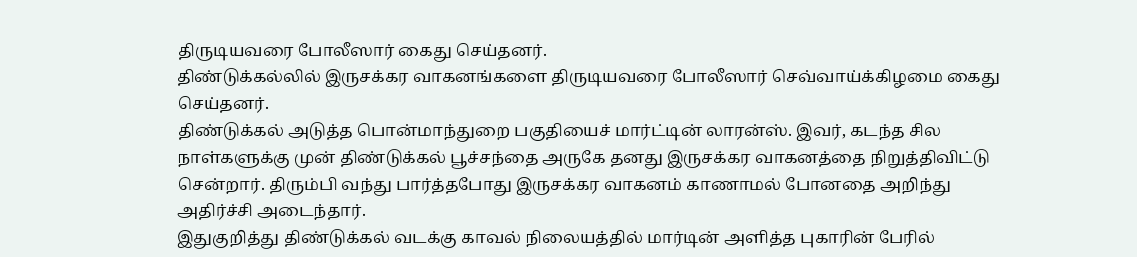திருடியவரை போலீஸார் கைது செய்தனர்.
திண்டுக்கல்லில் இருசக்கர வாகனங்களை திருடியவரை போலீஸார் செவ்வாய்க்கிழமை கைது செய்தனர்.
திண்டுக்கல் அடுத்த பொன்மாந்துறை பகுதியைச் மார்ட்டின் லாரன்ஸ். இவர், கடந்த சில நாள்களுக்கு முன் திண்டுக்கல் பூச்சந்தை அருகே தனது இருசக்கர வாகனத்தை நிறுத்திவிட்டு சென்றார். திரும்பி வந்து பார்த்தபோது இருசக்கர வாகனம் காணாமல் போனதை அறிந்து அதிர்ச்சி அடைந்தார்.
இதுகுறித்து திண்டுக்கல் வடக்கு காவல் நிலையத்தில் மார்டின் அளித்த புகாரின் பேரில்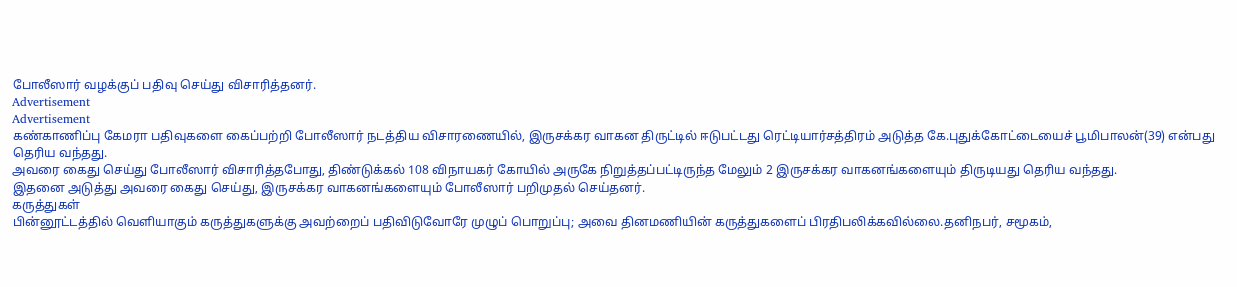போலீஸார் வழக்குப் பதிவு செய்து விசாரித்தனர்.
Advertisement
Advertisement
கண்காணிப்பு கேமரா பதிவுகளை கைப்பற்றி போலீஸார் நடத்திய விசாரணையில், இருசக்கர வாகன திருட்டில் ஈடுபட்டது ரெட்டியார்சத்திரம் அடுத்த கே.புதுக்கோட்டையைச் பூமிபாலன்(39) என்பது தெரிய வந்தது.
அவரை கைது செய்து போலீஸார் விசாரித்தபோது, திண்டுக்கல் 108 விநாயகர் கோயில் அருகே நிறுத்தப்பட்டிருந்த மேலும் 2 இருசக்கர வாகனங்களையும் திருடியது தெரிய வந்தது.
இதனை அடுத்து அவரை கைது செய்து, இருசக்கர வாகனங்களையும் போலீஸார் பறிமுதல் செய்தனர்.
கருத்துகள்
பின்னூட்டத்தில் வெளியாகும் கருத்துகளுக்கு அவற்றைப் பதிவிடுவோரே முழுப் பொறுப்பு; அவை தினமணியின் கருத்துகளைப் பிரதிபலிக்கவில்லை.தனிநபர், சமூகம்,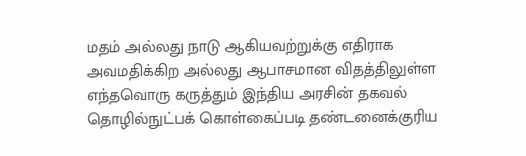மதம் அல்லது நாடு ஆகியவற்றுக்கு எதிராக அவமதிக்கிற அல்லது ஆபாசமான விதத்திலுள்ள எந்தவொரு கருத்தும் இந்திய அரசின் தகவல் தொழில்நுட்பக் கொள்கைப்படி தண்டனைக்குரிய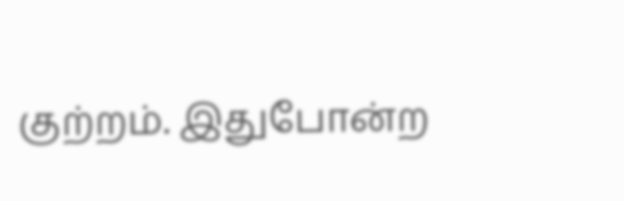குற்றம். இதுபோன்ற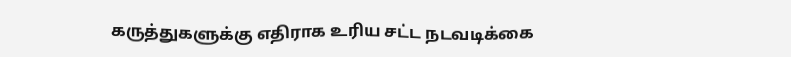கருத்துகளுக்கு எதிராக உரிய சட்ட நடவடிக்கை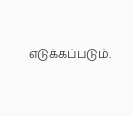எடுக்கப்படும்.